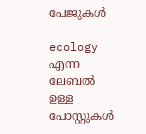പേജുകള്‍‌

ecology എന്ന ലേബല്‍ ഉള്ള പോസ്റ്റുകള്‍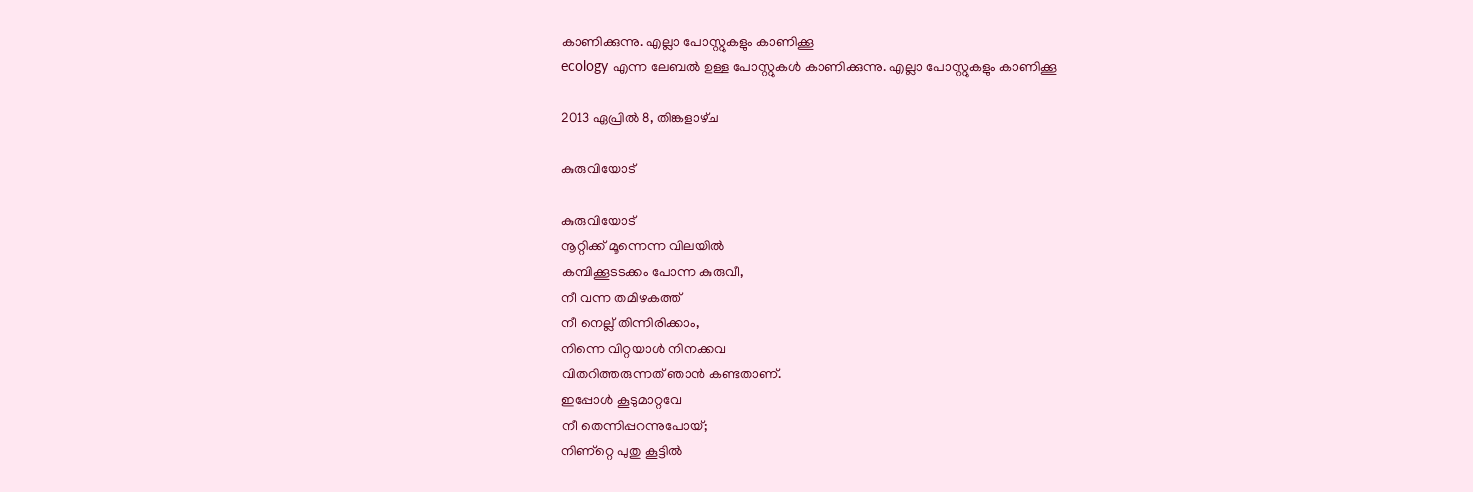കാണിക്കുന്നു. എല്ലാ പോസ്റ്റുകളും കാണിക്കൂ
ecology എന്ന ലേബല്‍ ഉള്ള പോസ്റ്റുകള്‍ കാണിക്കുന്നു. എല്ലാ പോസ്റ്റുകളും കാണിക്കൂ

2013 ഏപ്രിൽ 8, തിങ്കളാഴ്‌ച

കുരുവിയോട്‌

കുരുവിയോട്‌
നൂറ്റിക്ക്‌ മൂന്നെന്ന വിലയില്‍
കമ്പിക്കൂടടക്കം പോന്ന കുരുവീ,
നീ വന്ന തമിഴകത്ത്‌
നീ നെല്ല് തിന്നിരിക്കാം,
നിന്നെ വിറ്റയാള്‍ നിനക്കവ
വിതറിത്തരുന്നത്‌ ഞാന്‍ കണ്ടതാണ്‌.
ഇപ്പോള്‍ കൂടുമാറ്റവേ
നീ തെന്നിപ്പറന്നുപോയ്‌;
നിണ്റ്റെ പുതു കൂട്ടില്‍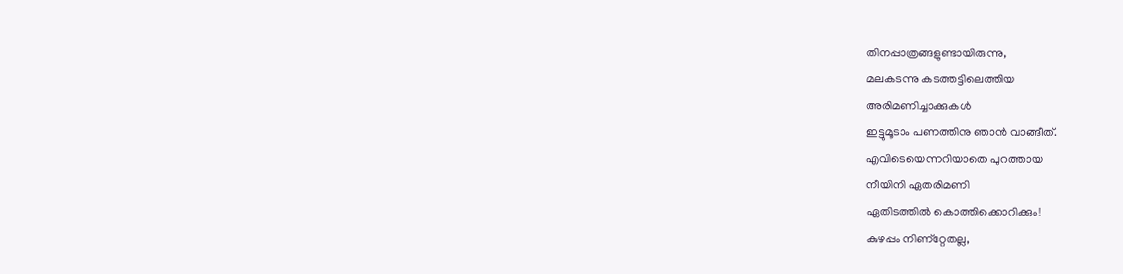തിനപ്പാത്രങ്ങളുണ്ടായിരുന്നു,
മലകടന്നു കടത്തട്ടിലെത്തിയ
അരിമണിച്ചാക്കുകള്‍
ഇട്ടുമൂടാം പണത്തിനു ഞാന്‍ വാങ്ങീത്‌.
എവിടെയെന്നറിയാതെ പുറത്തായ
നീയിനി ഏതരിമണി
ഏതിടത്തില്‍ കൊത്തിക്കൊറിക്കും!
കുഴപ്പം നിണ്റ്റേതല്ല,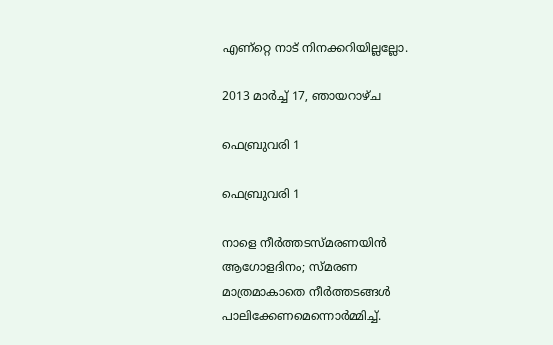എണ്റ്റെ നാട്‌ നിനക്കറിയില്ലല്ലോ.

2013 മാർച്ച് 17, ഞായറാഴ്‌ച

ഫെബ്രുവരി 1

ഫെബ്രുവരി 1

നാളെ നീര്‍ത്തടസ്മരണയിന്‍
ആഗോളദിനം; സ്മരണ
മാത്രമാകാതെ നീര്‍ത്തടങ്ങള്‍
പാലിക്കേണമെന്നൊര്‍മ്മിച്ച്‌.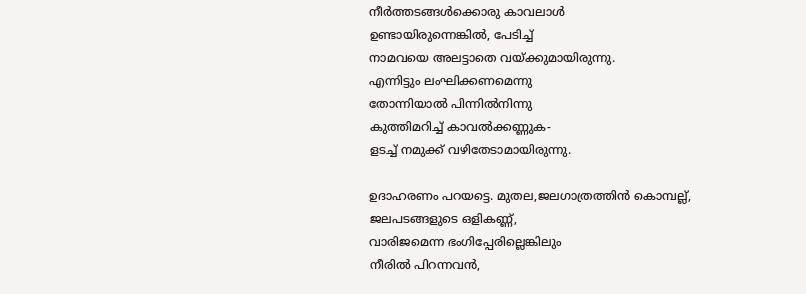നീര്‍ത്തടങ്ങള്‍ക്കൊരു കാവലാള്‍
ഉണ്ടായിരുന്നെങ്കില്‍, പേടിച്ച്‌
നാമവയെ അലട്ടാതെ വയ്ക്കുമായിരുന്നു.
എന്നിട്ടും ലംഘിക്കണമെന്നു
തോന്നിയാല്‍ പിന്നില്‍നിന്നു
കുത്തിമറിച്ച്‌ കാവല്‍ക്കണ്ണുക-
ളടച്ച്‌ നമുക്ക്‌ വഴിതേടാമായിരുന്നു.

ഉദാഹരണം പറയട്ടെ. മുതല,ജലഗാത്രത്തിന്‍ കൊമ്പല്ല്,
ജലപടങ്ങളുടെ ഒളികണ്ണ്‍,
വാരിജമെന്ന ഭംഗിപ്പേരില്ലെങ്കിലും
നീരില്‍ പിറന്നവന്‍,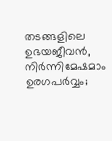തടങ്ങളിലെ ഉഭയജീവന്‍,
നിര്‍ന്നിമേഷമാം ഉരഗപര്‍വ്വം;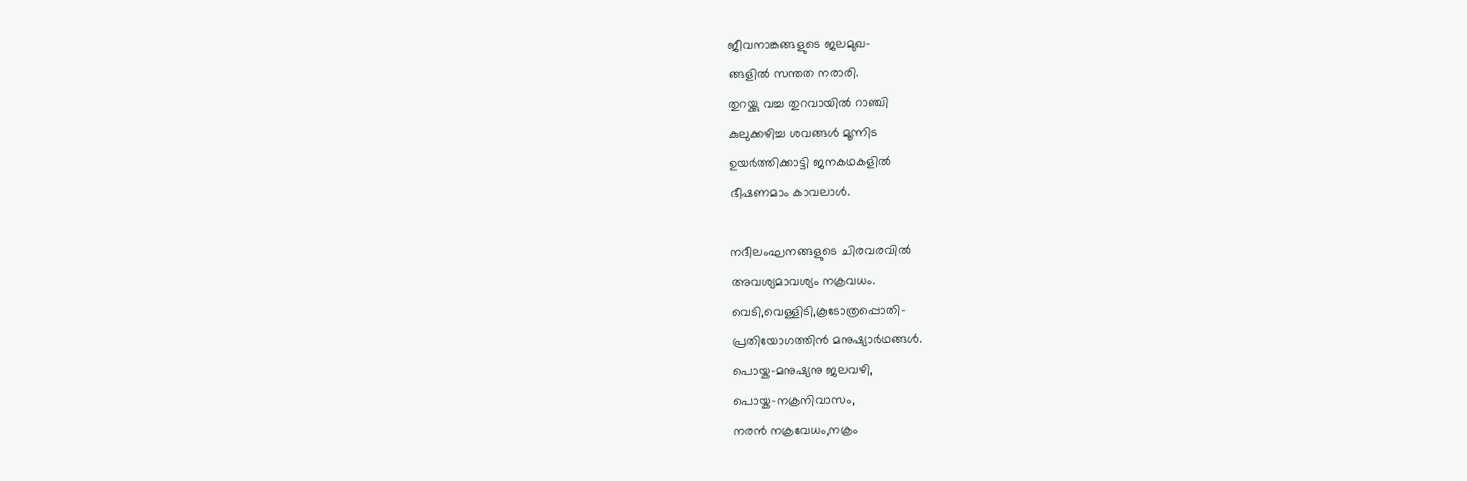ജീവനാങ്കങ്ങളുടെ ജലമുഖ-
ങ്ങളില്‍ സന്തത നരാരി.
തുറയ്ക്കു വച്ച തുറവായില്‍ റാഞ്ചി
കുലുക്കഴിച്ച ശവങ്ങള്‍ മൂന്നിട
ഉയര്‍ത്തിക്കാട്ടി ജനകഥകളില്‍
ഭീഷണമാം കാവലാള്‍.

നദീലംഘനങ്ങളുടെ ചിരവരവില്‍
അവശ്യമാവശ്യം നക്രവധം.
വെടി,വെള്ളിടി,കൂടോത്രപ്പൊതി-
പ്രതിയോഗത്തിന്‍ മനുഷ്യാര്‍ഥങ്ങള്‍.
പൊയ്ക-മനുഷ്യനു ജലവഴി,
പൊയ്ക-നക്രനിവാസം,
നരന്‍ നക്രവേധം,നക്രം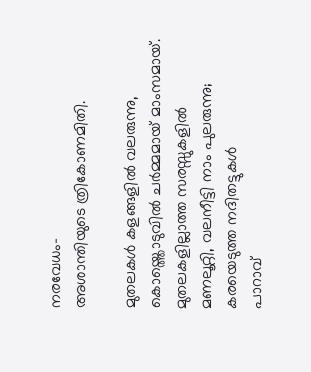നരവേധം-
അശാന്തിയുടെ ത്രികോണമിതി.

മുതലകള്‍ കളങ്ങളില്‍ വലരുന്നു,
കൊയ്ത്തൊടുവില്‍ ചര്‍മ്മമായ്‌ മാംസമായ്‌.
മുതലകളില്ലാത്ത സരസ്സുകളില്‍
മണലൂറ്റി, വലനീട്ടി നാം പുലരുന്നു;
കരയെടുത്ത നദിതട്ടുകള്‍
പാറാവ്‌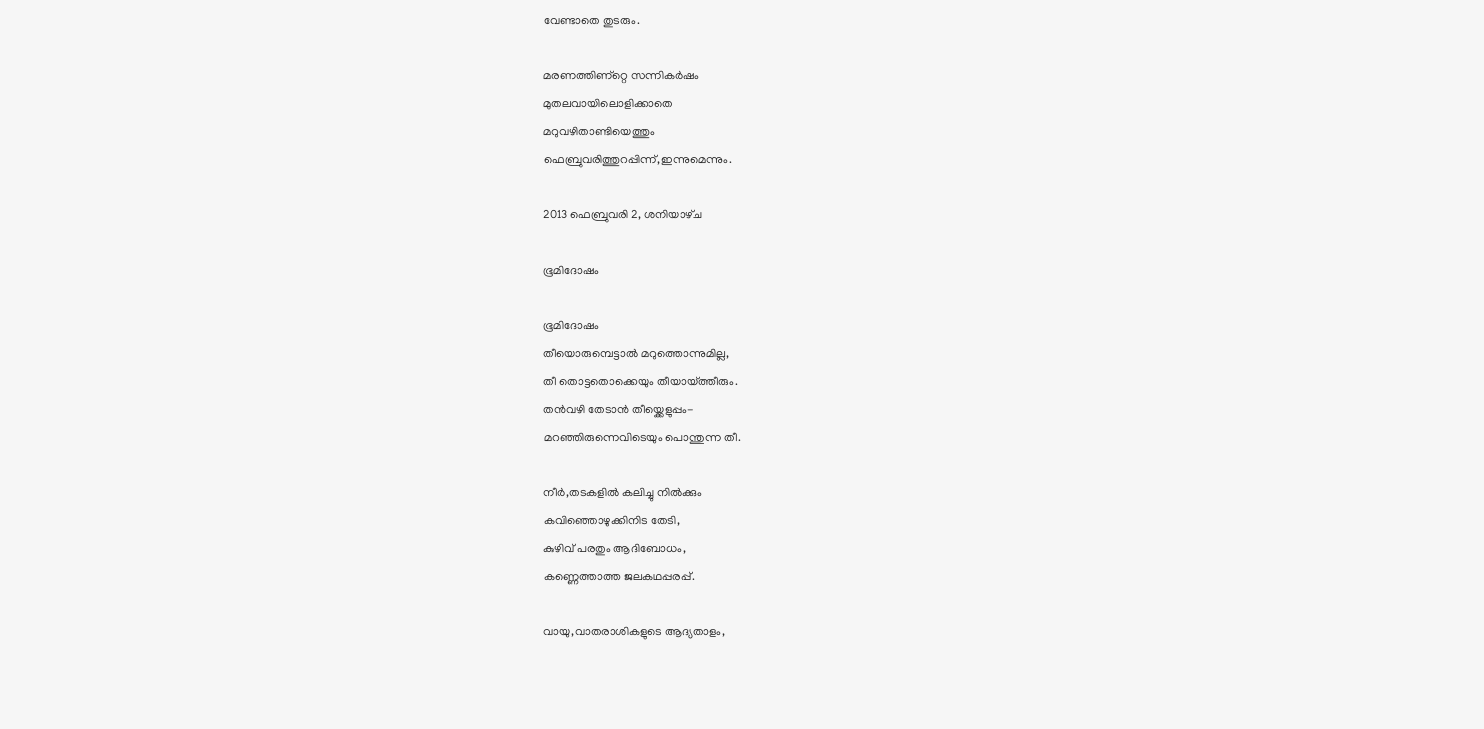വേണ്ടാതെ തുടരും.

മരണത്തിണ്റ്റെ സന്നികര്‍ഷം
മുതലവായിലൊളിക്കാതെ
മറുവഴിതാണ്ടിയെത്തും
ഫെബ്രുവരിത്തുറപ്പിന്ന്,ഇന്നുമെന്നും.

2013 ഫെബ്രുവരി 2, ശനിയാഴ്‌ച

ഭൂമിദോഷം

ഭൂമിദോഷം
തീയൊരുമ്പെട്ടാല്‍ മറുത്തൊന്നുമില്ല,
തീ തൊട്ടതൊക്കെയും തീയായ്ത്തീരും.
തന്‍വഴി തേടാന്‍ തീയ്ക്കെളുപ്പം-
മറഞ്ഞിരുന്നെവിടെയും പൊന്തുന്ന തീ.

നീര്‍,തടകളില്‍ കലിച്ചു നില്‍ക്കും
കവിഞ്ഞൊഴുക്കിനിട തേടി,
കുഴിവ്‌ പരതും ആദിബോധം,
കണ്ണെത്താത്ത ജലകഥപ്പരപ്പ്‌.

വായു,വാതരാശികളുടെ ആദ്യതാളം,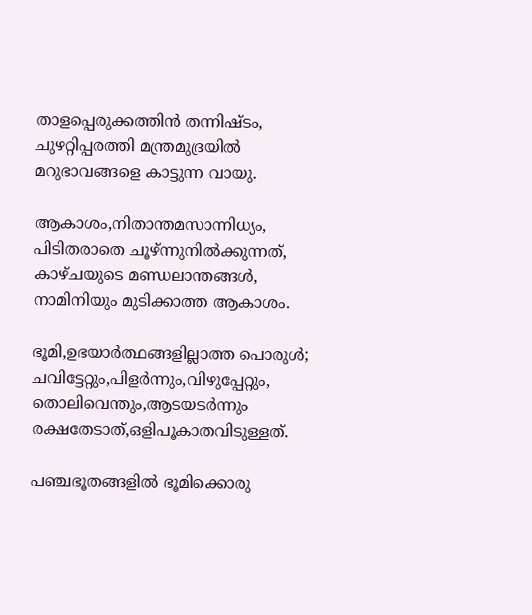താളപ്പെരുക്കത്തിന്‍ തന്നിഷ്ടം,
ചുഴറ്റിപ്പരത്തി മന്ത്രമുദ്രയില്‍
മറുഭാവങ്ങളെ കാട്ടുന്ന വായു.

ആകാശം,നിതാന്തമസാന്നിധ്യം,
പിടിതരാതെ ചൂഴ്ന്നുനില്‍ക്കുന്നത്‌,
കാഴ്ചയുടെ മണ്ഡലാന്തങ്ങള്‍,
നാമിനിയും മുടിക്കാത്ത ആകാശം.

ഭൂമി,ഉഭയാര്‍ത്ഥങ്ങളില്ലാത്ത പൊരുള്‍;
ചവിട്ടേറ്റും,പിളര്‍ന്നും,വിഴുപ്പേറ്റും,
തൊലിവെന്തും,ആടയടര്‍ന്നും
രക്ഷതേടാത്‌,ഒളിപൂകാതവിടുള്ളത്‌.

പഞ്ചഭൂതങ്ങളില്‍ ഭൂമിക്കൊരു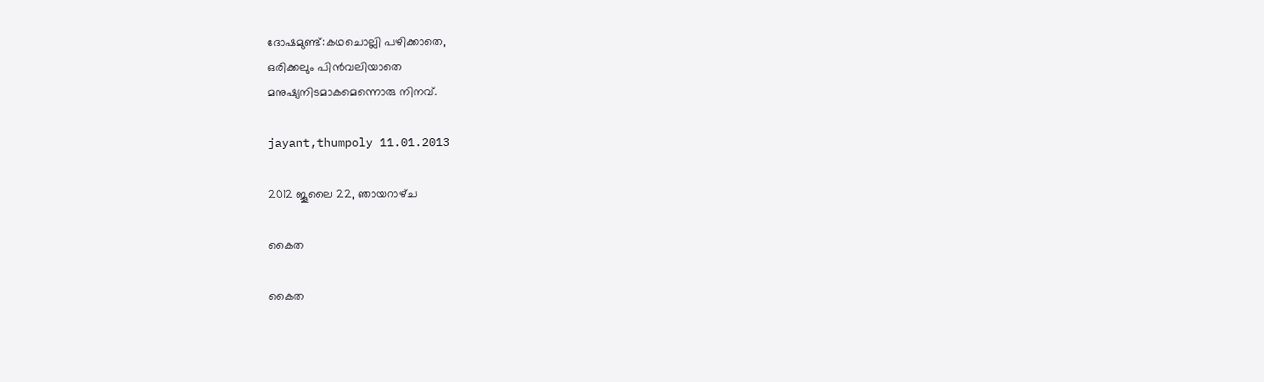ദോഷമുണ്ട്‌:കഥചൊല്ലി പഴിക്കാതെ,
ഒരിക്കലും പിന്‍വലിയാതെ
മനുഷ്യനിടമാകമെന്നൊരു നിനവ്‌.

jayant,thumpoly 11.01.2013

2012 ജൂലൈ 22, ഞായറാഴ്‌ച

കൈത

കൈത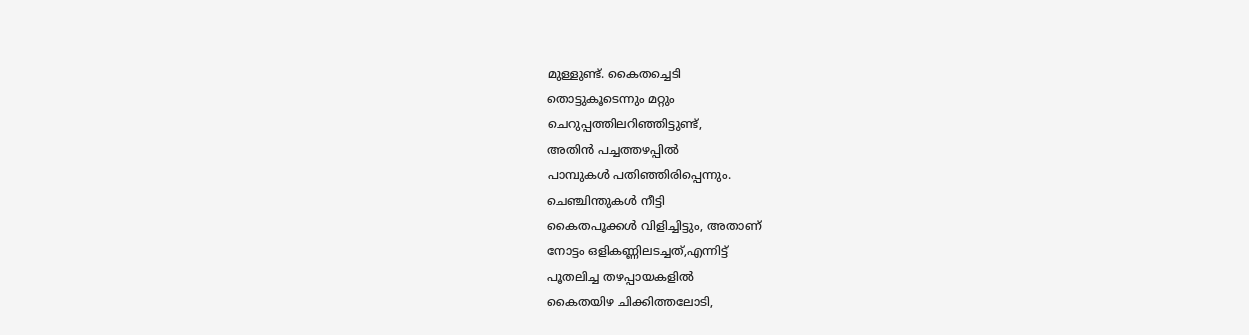മുള്ളുണ്ട്‌. കൈതച്ചെടി
തൊട്ടുകൂടെന്നും മറ്റും
ചെറുപ്പത്തിലറിഞ്ഞിട്ടുണ്ട്‌,
അതിന്‍ പച്ചത്തഴപ്പില്‍
പാമ്പുകള്‍ പതിഞ്ഞിരിപ്പെന്നും.
ചെഞ്ചിന്തുകള്‍ നീട്ടി
കൈതപൂക്കള്‍ വിളിച്ചിട്ടും, അതാണ്‌
നോട്ടം ഒളികണ്ണിലടച്ചത്‌,എന്നിട്ട്‌
പൂതലിച്ച തഴപ്പായകളില്‍
കൈതയിഴ ചിക്കിത്തലോടി,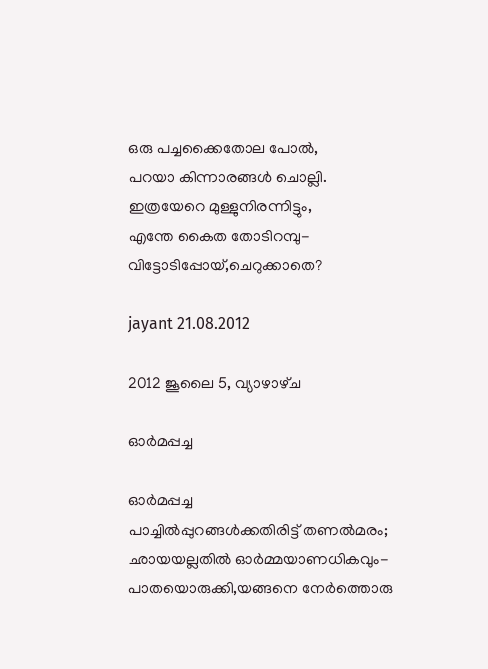ഒരു പച്ചക്കൈതോല പോല്‍,
പറയാ കിന്നാരങ്ങള്‍ ചൊല്ലി.
ഇത്രയേറെ മുള്ളുനിരന്നിട്ടും,
എന്തേ കൈത തോടിറമ്പു-
വിട്ടോടിപ്പോയ്‌,ചെറുക്കാതെ?

jayant 21.08.2012

2012 ജൂലൈ 5, വ്യാഴാഴ്‌ച

ഓര്‍മപ്പച്ച

ഓര്‍മപ്പച്ച
പാച്ചില്‍പ്പുറങ്ങള്‍ക്കതിരിട്ട്‌ തണല്‍മരം;
ഛായയല്ലതില്‍ ഓര്‍മ്മയാണധികവും-
പാതയൊരുക്കി,യങ്ങനെ നേര്‍ത്തൊരു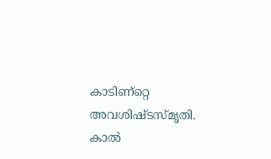കാടിണ്റ്റെ അവശിഷ്ടസ്മൃതി.
കാല്‍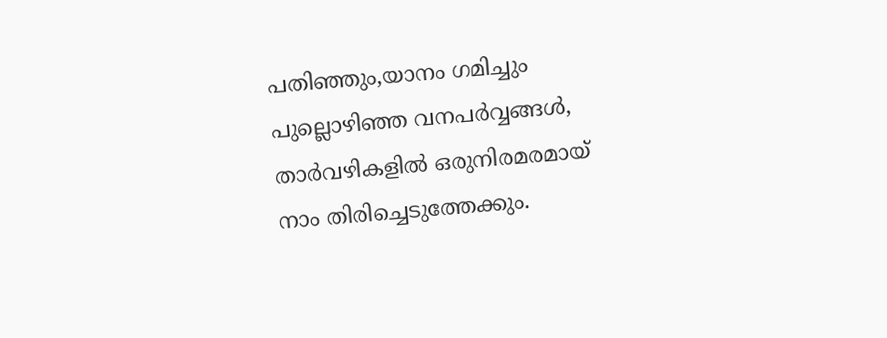പതിഞ്ഞും,യാനം ഗമിച്ചും
പുല്ലൊഴിഞ്ഞ വനപര്‍വ്വങ്ങള്‍,
താര്‍വഴികളില്‍ ഒരുനിരമരമായ്‌
നാം തിരിച്ചെടുത്തേക്കും.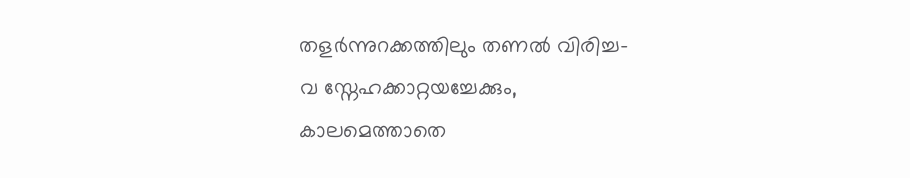തളര്‍ന്നുറക്കത്തിലും തണല്‍ വിരിച്ച-
വ സ്നേഹക്കാറ്റയച്ചേക്കും,
കാലമെത്താതെ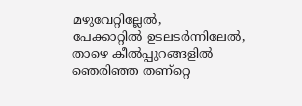മഴുവേറ്റില്ലേല്‍,
പേക്കാറ്റില്‍ ഉടലടര്‍ന്നിലേല്‍,
താഴെ കീല്‍പ്പുറങ്ങളില്‍ ഞെരിഞ്ഞ തണ്റ്റെ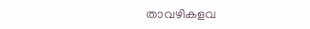താവഴികളവ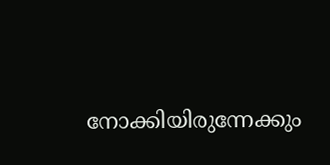നോക്കിയിരുന്നേക്കും